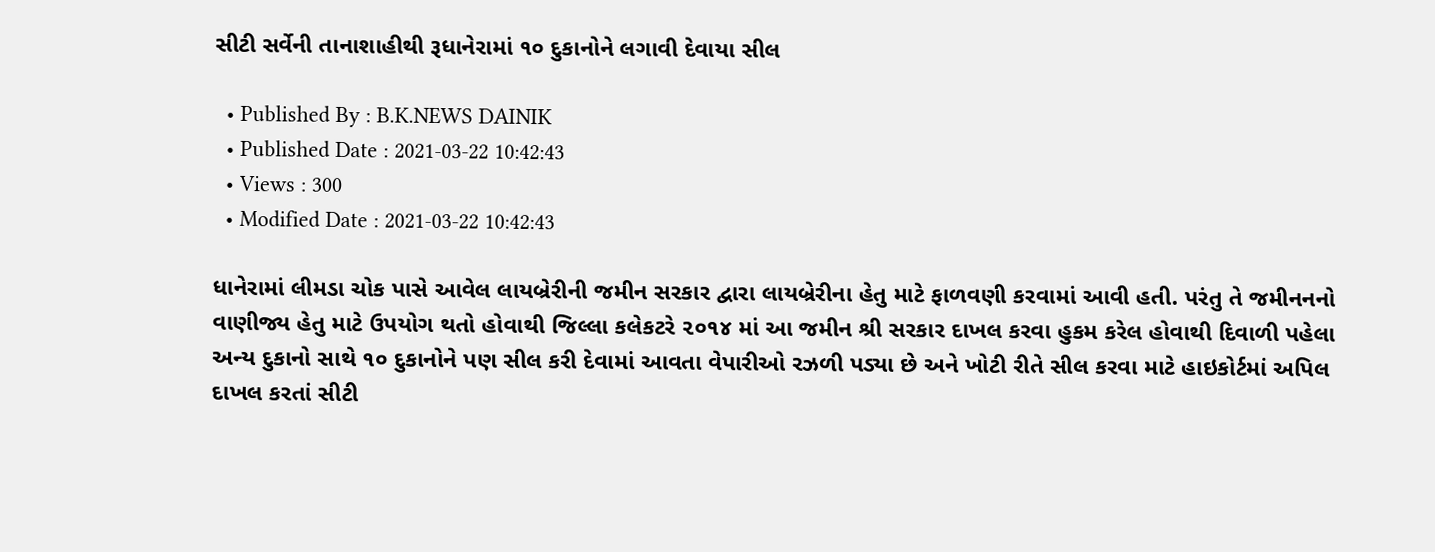સીટી સર્વેની તાનાશાહીથી રૂધાનેરામાં ૧૦ દુકાનોને લગાવી દેવાયા સીલ

  • Published By : B.K.NEWS DAINIK
  • Published Date : 2021-03-22 10:42:43
  • Views : 300
  • Modified Date : 2021-03-22 10:42:43

ધાનેરામાં લીમડા ચોક પાસે આવેલ લાયબ્રેરીની જમીન સરકાર દ્વારા લાયબ્રેરીના હેતુ માટે ફાળવણી કરવામાં આવી હતી. પરંતુ તે જમીનનનો વાણીજ્ય હેતુ માટે ઉપયોગ થતો હોવાથી જિલ્લા કલેકટરે ૨૦૧૪ માં આ જમીન શ્રી સરકાર દાખલ કરવા હુકમ કરેલ હોવાથી દિવાળી પહેલા અન્ય દુકાનો સાથે ૧૦ દુકાનોને પણ સીલ કરી દેવામાં આવતા વેપારીઓ રઝળી પડ્યા છે અને ખોટી રીતે સીલ કરવા માટે હાઇકોર્ટમાં અપિલ દાખલ કરતાં સીટી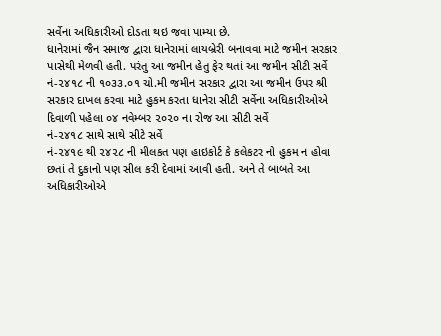સર્વેના અધિકારીઓ દોડતા થઇ જવા પામ્યા છે.
ધાનેરામાં જૈન સમાજ દ્વારા ધાનેરામાં લાયબ્રેરી બનાવવા માટે જમીન સરકાર પાસેથી મેળવી હતી. પરંતુ આ જમીન હેતુ ફેર થતાં આ જમીન સીટી સર્વે
નં-૨૪૧૮ ની ૧૦૩૩.૦૧ ચો.મી જમીન સરકાર દ્વારા આ જમીન ઉપર શ્રી સરકાર દાખલ કરવા માટે હુકમ કરતા ધાનેરા સીટી સર્વેના અધિકારીઓએ દિવાળી પહેલા ૦૪ નવેમ્બર ૨૦૨૦ ના રોજ આ સીટી સર્વે
નં-૨૪૧૮ સાથે સાથે સીટે સર્વે
નં-૨૪૧૯ થી ૨૪૨૮ ની મીલકત પણ હાઇકોર્ટ કે કલેકટર નો હુકમ ન હોવા છતાં તે દુકાનો પણ સીલ કરી દેવામાં આવી હતી. અને તે બાબતે આ અધિકારીઓએ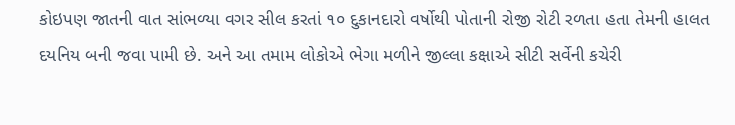કોઇપણ જાતની વાત સાંભળ્યા વગર સીલ કરતાં ૧૦ દુકાનદારો વર્ષોથી પોતાની રોજી રોટી રળતા હતા તેમની હાલત દયનિય બની જવા પામી છે. અને આ તમામ લોકોએ ભેગા મળીને જીલ્લા કક્ષાએ સીટી સર્વેની કચેરી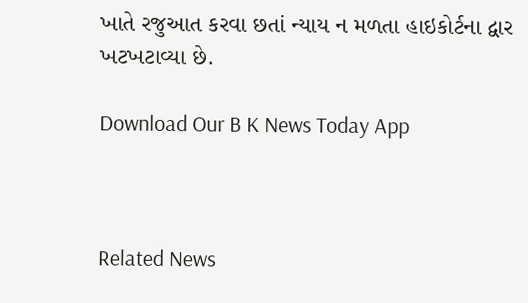ખાતે રજુઆત કરવા છતાં ન્યાય ન મળતા હાઇકોર્ટના દ્વાર ખટખટાવ્યા છે.

Download Our B K News Today App



Related News